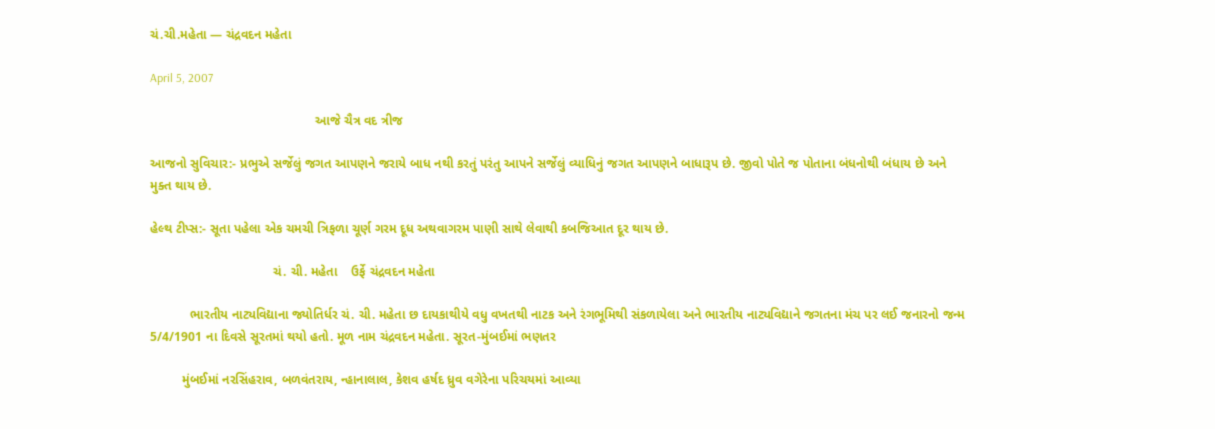ચં.ચી.મહેતા — ચંદ્રવદન મહેતા

April 5, 2007

                                              આજે ચૈત્ર વદ ત્રીજ

આજનો સુવિચાર:- પ્રભુએ સર્જેલું જગત આપણને જરાયે બાધ નથી કરતું પરંતુ આપને સર્જેલું વ્યાધિનું જગત આપણને બાધારૂપ છે. જીવો પોતે જ પોતાના બંધનોથી બંધાય છે અને મુક્ત થાય છે.

હેલ્થ ટીપ્સ:- સૂતા પહેલા એક ચમચી ત્રિફળા ચૂર્ણ ગરમ દૂધ અથવાગરમ પાણી સાથે લેવાથી કબજિઆત દૂર થાય છે.

                                  ચં. ચી. મહેતા    ઉર્ફે ચંદ્રવદન મહેતા

           ભારતીય નાટ્યવિદ્યાના જ્યોતિર્ધર ચં. ચી. મહેતા છ દાયકાથીયે વધુ વખતથી નાટક અને રંગભૂમિથી સંકળાયેલા અને ભારતીય નાટ્યવિદ્યાને જગતના મંચ પર લઈ જનારનો જન્મ 5/4/1901 ના દિવસે સૂરતમાં થયો હતો. મૂળ નામ ચંદ્રવદન મહેતા. સૂરત-મુંબઈમાં ભણતર

         મુંબઈમાં નરસિંહરાવ, બળવંતરાય, ન્હાનાલાલ, કેશવ હર્ષદ ધ્રુવ વગેરેના પરિચયમાં આવ્યા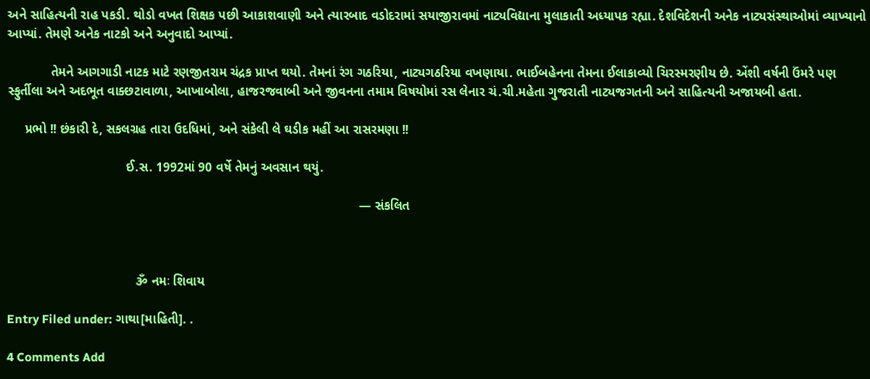અને સાહિત્યની રાહ પકડી. થોડો વખત શિક્ષક પછી આકાશવાણી અને ત્યારબાદ વડોદરામાં સયાજીરાવમાં નાટ્યવિદ્યાના મુલાકાતી અધ્યાપક રહ્યા. દેશવિદેશની અનેક નાટ્યસંસ્થાઓમાં વ્યાખ્યાનો આપ્યાં. તેમણે અનેક નાટકો અને અનુવાદો આપ્યાં.

            તેમને આગગાડી નાટક માટે રણજીતરામ ચંદ્રક પ્રાપ્ત થયો. તેમનાં રંગ ગઠરિયા, નાટ્યગઠરિયા વખણાયા. ભાઈબહેનના તેમના ઈલાકાવ્યો ચિરસ્મરણીય છે. એંશી વર્ષની ઉંમરે પણ સ્ફુર્તીલા અને અદભૂત વાક્છટાવાળા, આખાબોલા, હાજરજવાબી અને જીવનના તમામ વિષયોમાં રસ લેનાર ચં.ચી.મહેતા ગુજરાતી નાટ્યજગતની અને સાહિત્યની અજાયબી હતા.

     પ્રભો !! છંકારી દે, સકલગ્રહ તારા ઉદધિમાં, અને સંકેલી લે ઘડીક મહીં આ રાસરમણા !!

                                 ઈ.સ. 1992માં 90 વર્ષે તેમનું અવસાન થયું.

                                                                                                  — સંકલિત



                                    ૐ નમઃ શિવાય

Entry Filed under: ગાથા[માહિતી]. .

4 Comments Add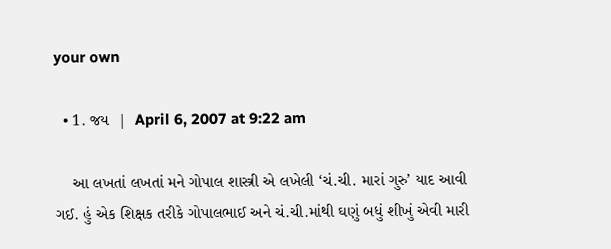your own

  • 1. જય  |  April 6, 2007 at 9:22 am

    આ લખતાં લખતાં મને ગોપાલ શાસ્ત્રી એ લખેલી ‘ચં.ચી. મારાં ગુરુ’ યાદ આવી ગઈ. હું એક શિક્ષક તરીકે ગોપાલભાઈ અને ચં.ચી.માંથી ઘણું બધું શીખું એવી મારી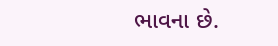ભાવના છે.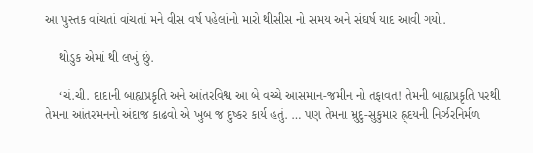આ પુસ્તક વાંચતાં વાંચતાં મને વીસ વર્ષ પહેલાંનો મારો થીસીસ નો સમય અને સંઘર્ષ યાદ આવી ગયો.

    થોડુક એમાં થી લખું છું.

    ‘ચં.ચી. દાદાની બાહ્યપ્રકૃતિ અને આંતરવિશ્વ આ બે વચ્ચે આસમાન-જમીન નો તફાવત! તેમની બાહ્યપ્રકૃતિ પરથી તેમના આંતરમનનો અંદાજ કાઢવો એ ખુબ જ દુષ્કર કાર્ય હતું. … પણ તેમના મ્રુદુ-સુકુમાર હ્ર્દયની નિર્ઝરનિર્મળ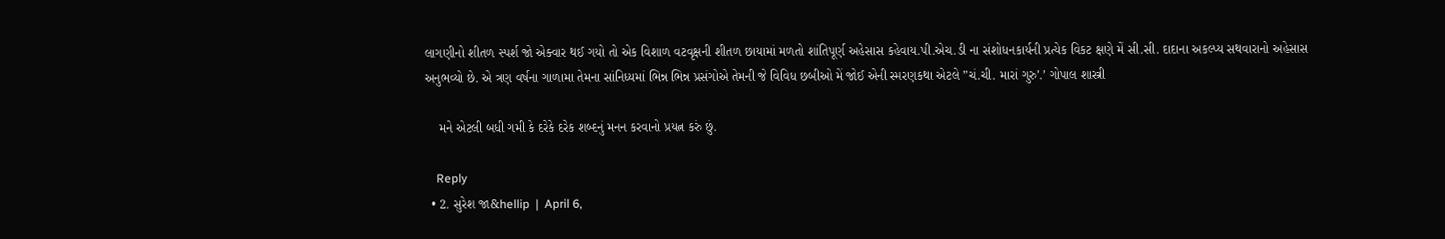લાગણીનો શીતળ સ્પર્શ જો એક્વાર થઈ ગયો તો એક વિશાળ વટવૃક્ષની શીતળ છાયામાં મળતો શાંતિપૂર્ણ અહેસાસ કહેવાય.પી.એચ.ડી ના સંશોધનકાર્યની પ્રત્યેક વિકટ ક્ષણે મેં સી.સી. દાદાના અકલ્પ્ય સથવારાનો અહેસાસ અનુભવ્યો છે. એ ત્રણ વર્ષના ગાળામા તેમના સાંનિધ્યમાં ભિન્ન ભિન્ન પ્રસંગોએ તેમની જે વિવિધ છબીઓ મેં જોઈ એની સ્મરણકથા એટલે ”ચં.ચી. મારાં ગુરુ’.’ ગોપાલ શાસ્ત્રી

    મને એટલી બધી ગમી કે દરેકે દરેક શબ્દનું મનન કરવાનો પ્રયત્ન કરું છું.

    Reply
  • 2. સુરેશ જા&hellip  |  April 6,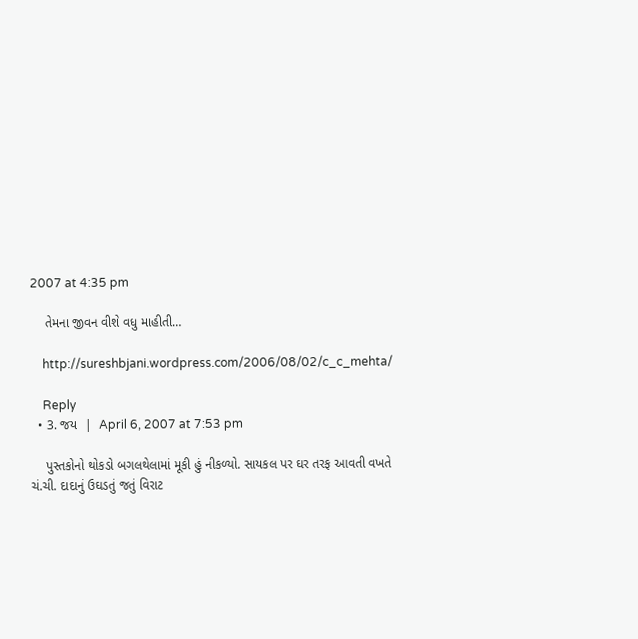2007 at 4:35 pm

    તેમના જીવન વીશે વધુ માહીતી…

    http://sureshbjani.wordpress.com/2006/08/02/c_c_mehta/

    Reply
  • 3. જય  |  April 6, 2007 at 7:53 pm

    પુસ્તકોનો થોકડો બગલથેલામાં મૂકી હું નીકળ્યો. સાયકલ પર ઘર તરફ આવતી વખતે ચં.ચી. દાદાનું ઉઘડતું જતું વિરાટ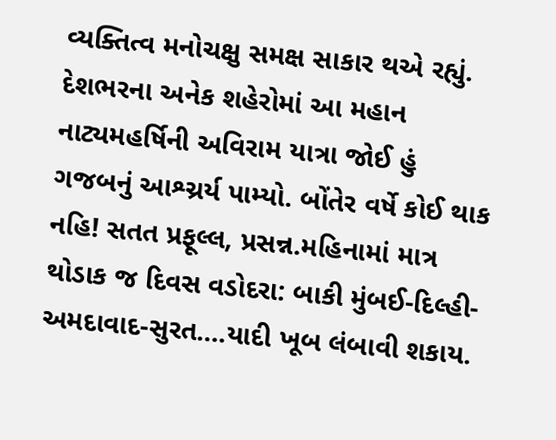વ્યક્તિત્વ મનોચક્ષુ સમક્ષ સાકાર થએ રહ્યું. દેશભરના અનેક શહેરોમાં આ મહાન નાટ્યમહર્ષિની અવિરામ યાત્રા જોઈ હું ગજબનું આશ્ચ્રર્ય પામ્યો. બોંતેર વર્ષે કોઈ થાક નહિ! સતત પ્રફૂલ્લ, પ્રસન્ન.મહિનામાં માત્ર થોડાક જ દિવસ વડોદરા: બાકી મુંબઈ-દિલ્હી-અમદાવાદ-સુરત….યાદી ખૂબ લંબાવી શકાય.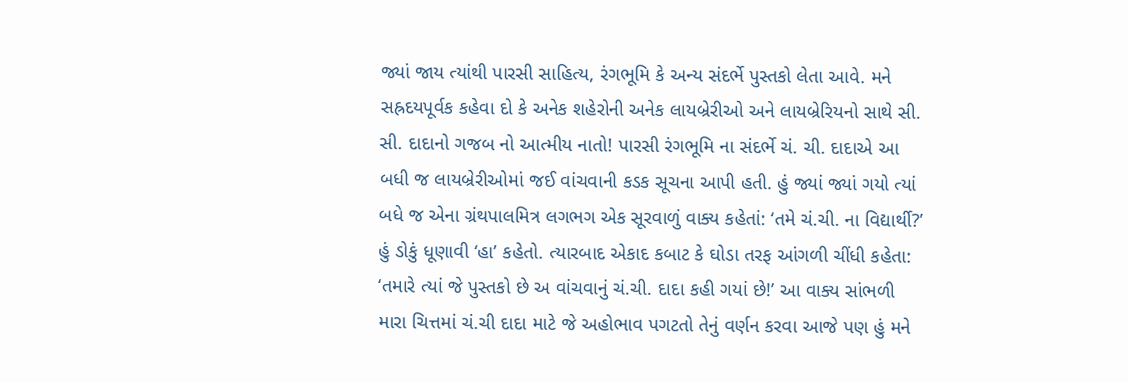જ્યાં જાય ત્યાંથી પારસી સાહિત્ય, રંગભૂમિ કે અન્ય સંદર્ભે પુસ્તકો લેતા આવે. મને સહ્રદયપૂર્વક કહેવા દો કે અનેક શહેરોની અનેક લાયબ્રેરીઓ અને લાયબ્રેરિયનો સાથે સી. સી. દાદાનો ગજબ નો આત્મીય નાતો! પારસી રંગભૂમિ ના સંદર્ભે ચં. ચી. દાદાએ આ બધી જ લાયબ્રેરીઓમાં જઈ વાંચવાની કડક સૂચના આપી હતી. હું જ્યાં જ્યાં ગયો ત્યાં બધે જ એના ગ્રંથપાલમિત્ર લગભગ એક સૂરવાળું વાક્ય કહેતાં: ‘તમે ચં.ચી. ના વિદ્યાર્થી?’ હું ડોકું ધૂણાવી ‘હા’ કહેતો. ત્યારબાદ એકાદ કબાટ કે ઘોડા તરફ આંગળી ચીંધી કહેતા: ‘તમારે ત્યાં જે પુસ્તકો છે અ વાંચવાનું ચં.ચી. દાદા કહી ગયાં છે!’ આ વાક્ય સાંભળી મારા ચિત્તમાં ચં.ચી દાદા માટે જે અહોભાવ પગટતો તેનું વર્ણન કરવા આજે પણ હું મને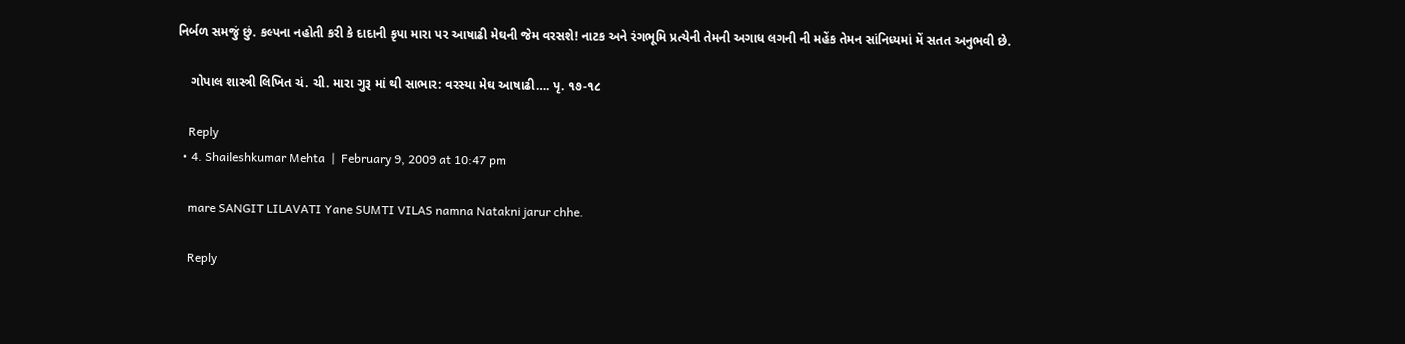નિર્બળ સમજું છું. કલ્પના નહોતી કરી કે દાદાની કૃપા મારા પર આષાઢી મેઘની જેમ વરસશે! નાટક અને રંગભૂમિ પ્રત્યેની તેમની અગાધ લગની ની મહેંક તેમન સાંનિધ્યમાં મેં સતત અનુભવી છે.

    ગોપાલ શાસ્ત્રી લિખિત ચં. ચી. મારા ગુરૂ માં થી સાભાર: વરસ્યા મેઘ આષાઢી…. પૃ. ૧૭-૧૮

    Reply
  • 4. Shaileshkumar Mehta  |  February 9, 2009 at 10:47 pm

    mare SANGIT LILAVATI Yane SUMTI VILAS namna Natakni jarur chhe.

    Reply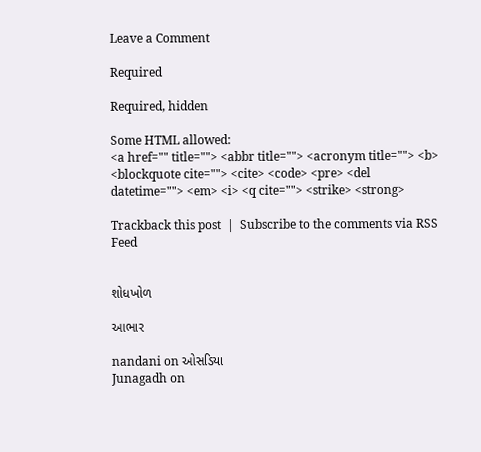Leave a Comment

Required

Required, hidden

Some HTML allowed:
<a href="" title=""> <abbr title=""> <acronym title=""> <b> <blockquote cite=""> <cite> <code> <pre> <del datetime=""> <em> <i> <q cite=""> <strike> <strong>

Trackback this post  |  Subscribe to the comments via RSS Feed


શોધખોળ

આભાર

nandani on ઓસડિયા
Junagadh on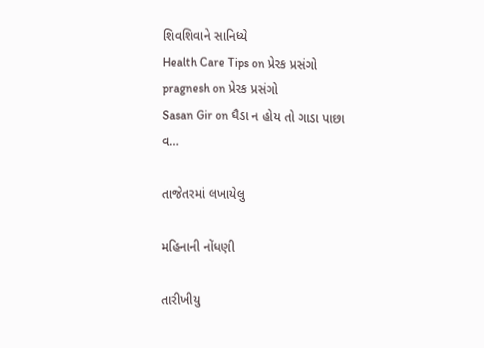શિવશિવાને સાનિધ્યે
Health Care Tips on પ્રેરક પ્રસંગો
pragnesh on પ્રેરક પ્રસંગો
Sasan Gir on ઘૈડા ન હોય તો ગાડા પાછા વ…

તાજેતરમાં લખાયેલુ

મહિનાની નોંધણી

તારીખીયુ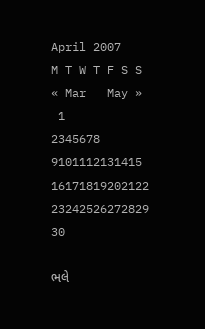April 2007
M T W T F S S
« Mar   May »
 1
2345678
9101112131415
16171819202122
23242526272829
30

ભલે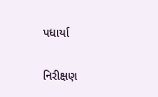પધાર્યા

નિરીક્ષણ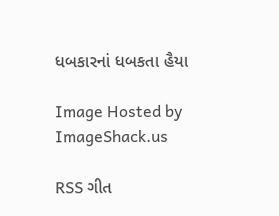ધબકારનાં ધબકતા હૈયા

Image Hosted by ImageShack.us

RSS ગીત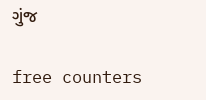ગુંજ

free counters